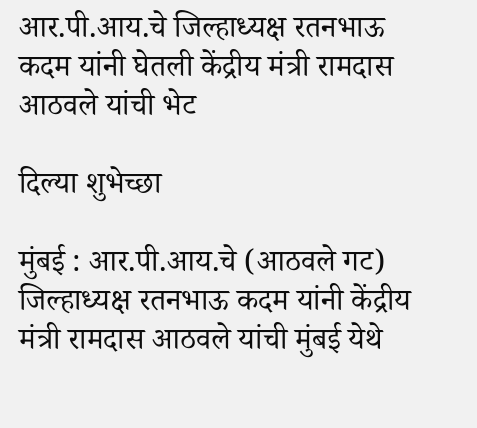आर.पी.आय.चे जिल्हाध्यक्ष रतनभाऊ कदम यांनी घेतली केंद्रीय मंत्री रामदास आठवले यांची भेट

दिल्या शुभेच्छा

मुंबई : आर.पी.आय.चे (आठवले गट) जिल्हाध्यक्ष रतनभाऊ कदम यांनी केंद्रीय मंत्री रामदास आठवले यांची मुंबई येथे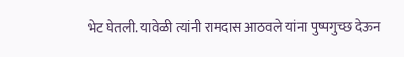भेट घेतली. यावेळी त्यांनी रामदास आठवले यांना पुष्पगुच्छ देऊन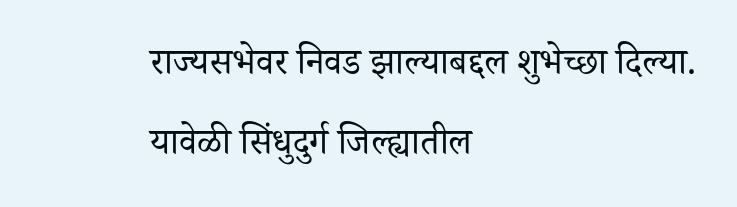राज्यसभेवर निवड झाल्याबद्दल शुभेच्छा दिल्या. यावेळी सिंधुदुर्ग जिल्ह्यातील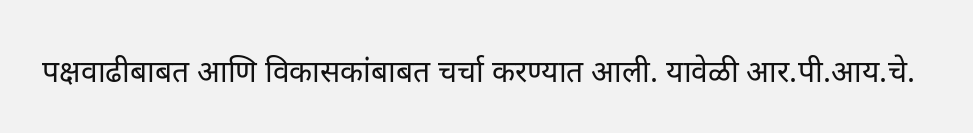पक्षवाढीबाबत आणि विकासकांबाबत चर्चा करण्यात आली. यावेळी आर.पी.आय.चे.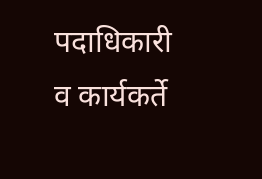पदाधिकारी व कार्यकर्ते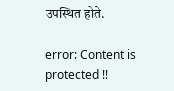उपस्थित होते.

error: Content is protected !!